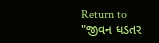Return to "જીવન ધડતર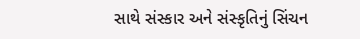સાથે સંસ્કાર અને સંસ્કૃતિનું સિંચન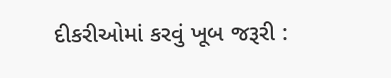દીકરીઓમાં કરવું ખૂબ જરૂરી :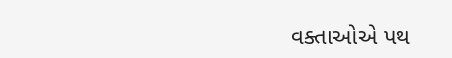વક્તાઓએ પથ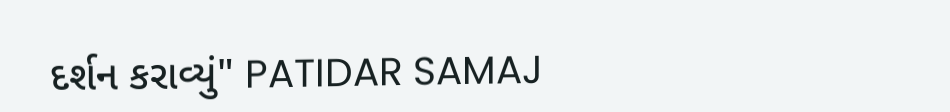દર્શન કરાવ્યું" PATIDAR SAMAJ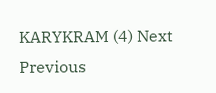KARYKRAM (4) Next Previous